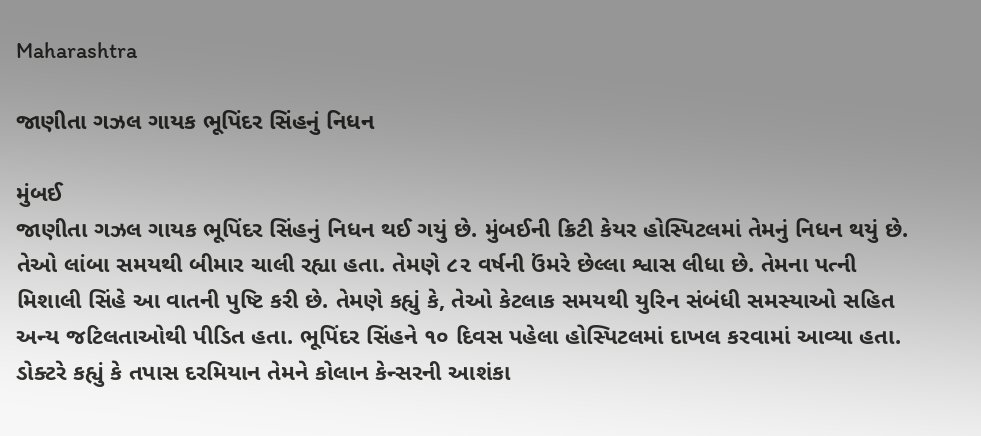Maharashtra

જાણીતા ગઝલ ગાયક ભૂપિંદર સિંહનું નિધન

મુંબઈ
જાણીતા ગઝલ ગાયક ભૂપિંદર સિંહનું નિધન થઈ ગયું છે. મુંબઈની ક્રિટી કેયર હોસ્પિટલમાં તેમનું નિધન થયું છે. તેઓ લાંબા સમયથી બીમાર ચાલી રહ્યા હતા. તેમણે ૮૨ વર્ષની ઉંમરે છેલ્લા શ્વાસ લીધા છે. તેમના પત્ની મિશાલી સિંહે આ વાતની પુષ્ટિ કરી છે. તેમણે કહ્યું કે, તેઓ કેટલાક સમયથી યુરિન સંબંધી સમસ્યાઓ સહિત અન્ય જટિલતાઓથી પીડિત હતા. ભૂપિંદર સિંહને ૧૦ દિવસ પહેલા હોસ્પિટલમાં દાખલ કરવામાં આવ્યા હતા. ડોક્ટરે કહ્યું કે તપાસ દરમિયાન તેમને કોલાન કેન્સરની આશંકા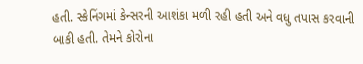હતી. સ્કેનિંગમાં કેન્સરની આશંકા મળી રહી હતી અને વધુ તપાસ કરવાની બાકી હતી. તેમને કોરોના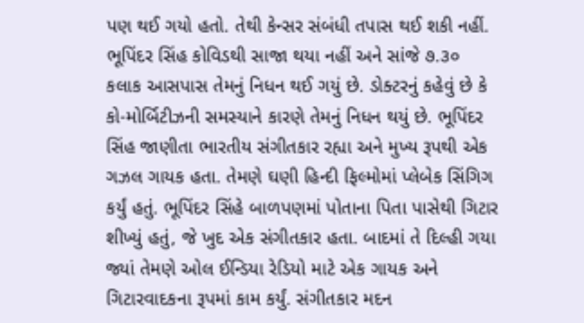પણ થઈ ગયો હતો. તેથી કેન્સર સંબંધી તપાસ થઈ શકી નહીં. ભૂપિંદર સિંહ કોવિડથી સાજા થયા નહીં અને સાંજે ૭.૩૦ કલાક આસપાસ તેમનું નિધન થઈ ગયું છે. ડોક્ટરનું કહેવું છે કે કો-મોર્બિટીઝની સમસ્યાને કારણે તેમનું નિધન થયું છે. ભૂપિંદર સિંહ જાણીતા ભારતીય સંગીતકાર રહ્યા અને મુખ્ય રૂપથી એક ગઝલ ગાયક હતા. તેમણે ઘણી હિન્દી ફિલ્મોમાં પ્લેબેક સિંગિગ કર્યું હતું. ભૂપિંદર સિંહે બાળપણમાં પોતાના પિતા પાસેથી ગિટાર શીખ્યું હતું, જે ખુદ એક સંગીતકાર હતા. બાદમાં તે દિલ્હી ગયા જ્યાં તેમણે ઓલ ઈન્ડિયા રેડિયો માટે એક ગાયક અને ગિટારવાદકના રૂપમાં કામ કર્યું. સંગીતકાર મદન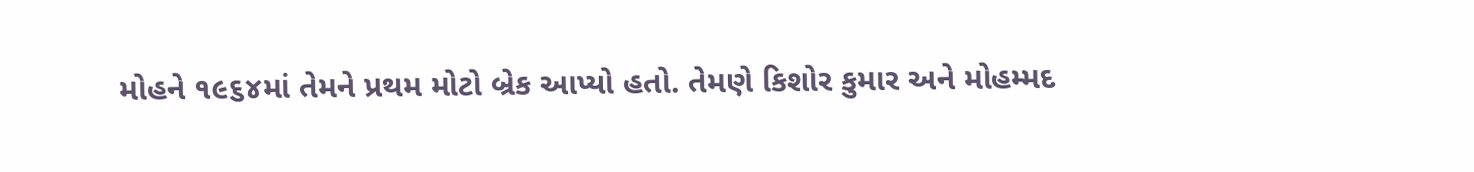મોહને ૧૯૬૪માં તેમને પ્રથમ મોટો બ્રેક આપ્યો હતો. તેમણે કિશોર કુમાર અને મોહમ્મદ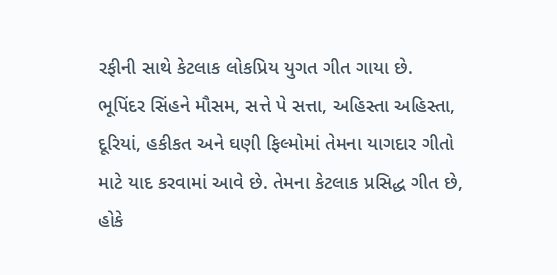રફીની સાથે કેટલાક લોકપ્રિય યુગત ગીત ગાયા છે. ભૂપિંદર સિંહને મૌસમ, સત્તે પે સત્તા, અહિસ્તા અહિસ્તા, દૂરિયાં, હકીકત અને ઘણી ફિલ્મોમાં તેમના યાગદાર ગીતો માટે યાદ કરવામાં આવે છે. તેમના કેટલાક પ્રસિદ્ધ ગીત છે, હોકે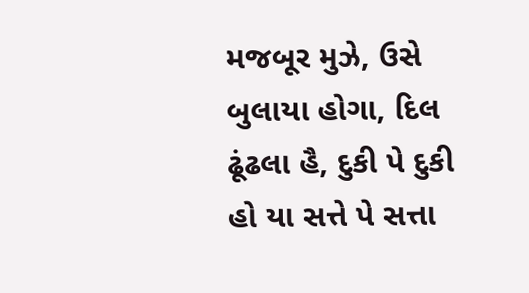મજબૂર મુઝે, ઉસે બુલાયા હોગા, દિલ ઢૂંઢલા હૈ, દુકી પે દુકી હો યા સત્તે પે સત્તા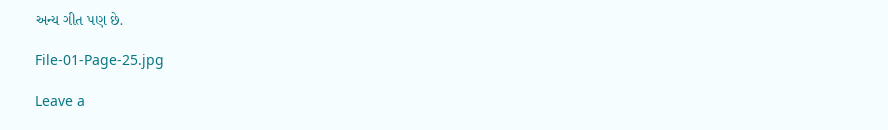અન્ય ગીત પણ છે.

File-01-Page-25.jpg

Leave a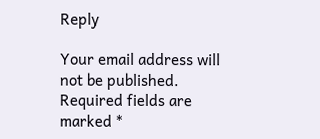Reply

Your email address will not be published. Required fields are marked *